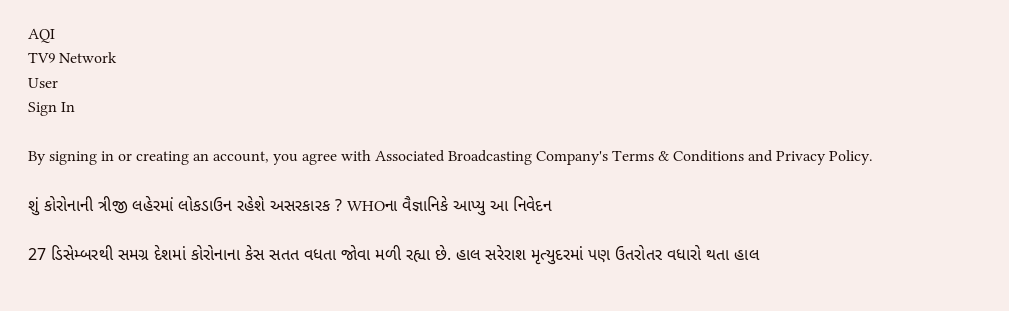AQI
TV9 Network
User
Sign In

By signing in or creating an account, you agree with Associated Broadcasting Company's Terms & Conditions and Privacy Policy.

શું કોરોનાની ત્રીજી લહેરમાં લોકડાઉન રહેશે અસરકારક ? WHOના વૈજ્ઞાનિકે આપ્યુ આ નિવેદન

27 ડિસેમ્બરથી સમગ્ર દેશમાં કોરોનાના કેસ સતત વધતા જોવા મળી રહ્યા છે. હાલ સરેરાશ મૃત્યુદરમાં પણ ઉતરોતર વધારો થતા હાલ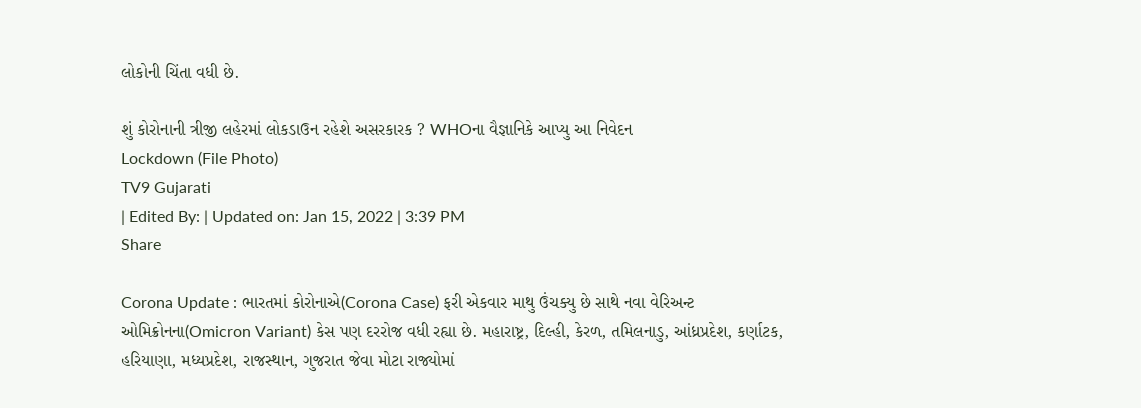લોકોની ચિંતા વધી છે.

શું કોરોનાની ત્રીજી લહેરમાં લોકડાઉન રહેશે અસરકારક ? WHOના વૈજ્ઞાનિકે આપ્યુ આ નિવેદન
Lockdown (File Photo)
TV9 Gujarati
| Edited By: | Updated on: Jan 15, 2022 | 3:39 PM
Share

Corona Update : ભારતમાં કોરોનાએ(Corona Case) ફરી એકવાર માથુ ઉંચક્યુ છે સાથે નવા વેરિઅન્ટ ઓમિક્રોનના(Omicron Variant) કેસ પણ દરરોજ વધી રહ્યા છે. મહારાષ્ટ્ર, દિલ્હી, કેરળ, તમિલનાડુ, આંધ્રપ્રદેશ, કર્ણાટક, હરિયાણા, મધ્યપ્રદેશ, રાજસ્થાન, ગુજરાત જેવા મોટા રાજ્યોમાં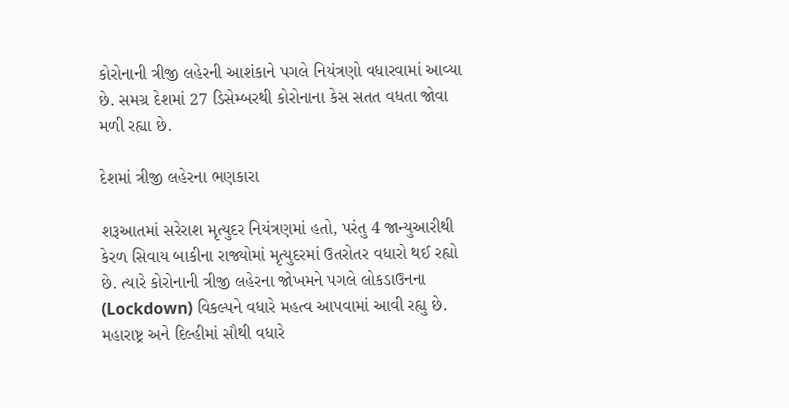કોરોનાની ત્રીજી લહેરની આશંકાને પગલે નિયંત્રણો વધારવામાં આવ્યા છે. સમગ્ર દેશમાં 27 ડિસેમ્બરથી કોરોનાના કેસ સતત વધતા જોવા મળી રહ્યા છે.

દેશમાં ત્રીજી લહેરના ભણકારા

શરૂઆતમાં સરેરાશ મૃત્યુદર નિયંત્રણમાં હતો, પરંતુ 4 જાન્યુઆરીથી કેરળ સિવાય બાકીના રાજ્યોમાં મૃત્યુદરમાં ઉતરોતર વધારો થઈ રહ્યો છે. ત્યારે કોરોનાની ત્રીજી લહેરના જોખમને પગલે લોકડાઉનના (Lockdown) વિકલ્પને વધારે મહત્વ આપવામાં આવી રહ્યુ છે. મહારાષ્ટ્ર અને દિલ્હીમાં સૌથી વધારે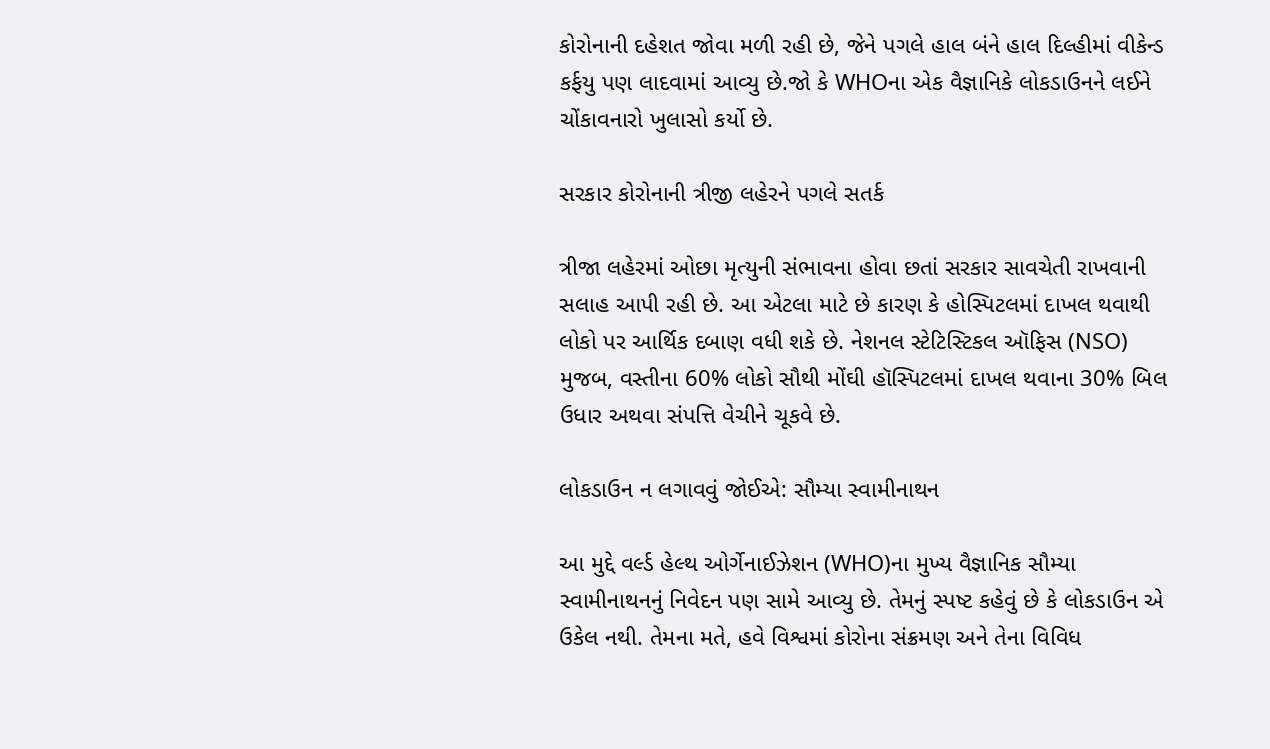કોરોનાની દહેશત જોવા મળી રહી છે, જેને પગલે હાલ બંને હાલ દિલ્હીમાં વીકેન્ડ કર્ફયુ પણ લાદવામાં આવ્યુ છે.જો કે WHOના એક વૈજ્ઞાનિકે લોકડાઉનને લઈને ચોંકાવનારો ખુલાસો કર્યો છે.

સરકાર કોરોનાની ત્રીજી લહેરને પગલે સતર્ક

ત્રીજા લહેરમાં ઓછા મૃત્યુની સંભાવના હોવા છતાં સરકાર સાવચેતી રાખવાની સલાહ આપી રહી છે. આ એટલા માટે છે કારણ કે હોસ્પિટલમાં દાખલ થવાથી લોકો પર આર્થિક દબાણ વધી શકે છે. નેશનલ સ્ટેટિસ્ટિકલ ઑફિસ (NSO) મુજબ, વસ્તીના 60% લોકો સૌથી મોંઘી હૉસ્પિટલમાં દાખલ થવાના 30% બિલ ઉધાર અથવા સંપત્તિ વેચીને ચૂકવે છે.

લોકડાઉન ન લગાવવું જોઈએ: સૌમ્યા સ્વામીનાથન

આ મુદ્દે વર્લ્ડ હેલ્થ ઓર્ગેનાઈઝેશન (WHO)ના મુખ્ય વૈજ્ઞાનિક સૌમ્યા સ્વામીનાથનનું નિવેદન પણ સામે આવ્યુ છે. તેમનું સ્પષ્ટ કહેવું છે કે લોકડાઉન એ ઉકેલ નથી. તેમના મતે, હવે વિશ્વમાં કોરોના સંક્રમણ અને તેના વિવિધ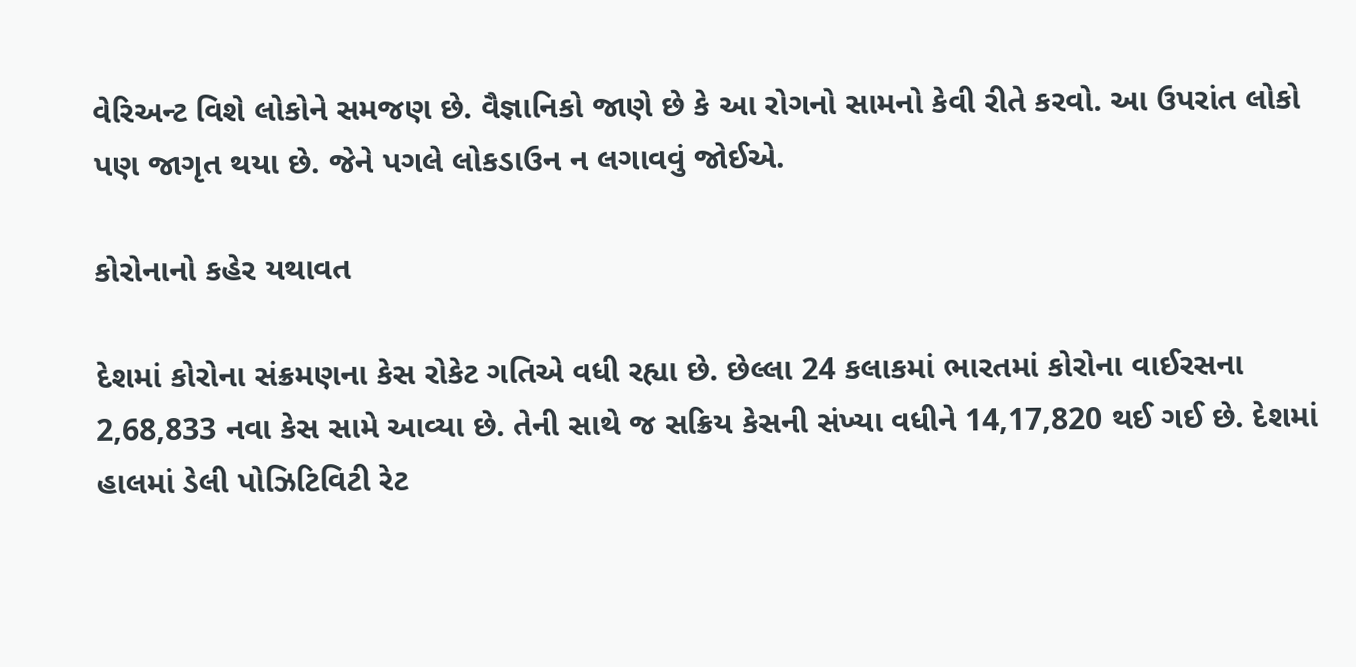વેરિઅન્ટ વિશે લોકોને સમજણ છે. વૈજ્ઞાનિકો જાણે છે કે આ રોગનો સામનો કેવી રીતે કરવો. આ ઉપરાંત લોકો પણ જાગૃત થયા છે. જેને પગલે લોકડાઉન ન લગાવવું જોઈએ.

કોરોનાનો કહેર યથાવત

દેશમાં કોરોના સંક્રમણના કેસ રોકેટ ગતિએ વધી રહ્યા છે. છેલ્લા 24 કલાકમાં ભારતમાં કોરોના વાઈરસના 2,68,833 નવા કેસ સામે આવ્યા છે. તેની સાથે જ સક્રિય કેસની સંખ્યા વધીને 14,17,820 થઈ ગઈ છે. દેશમાં હાલમાં ડેલી પોઝિટિવિટી રેટ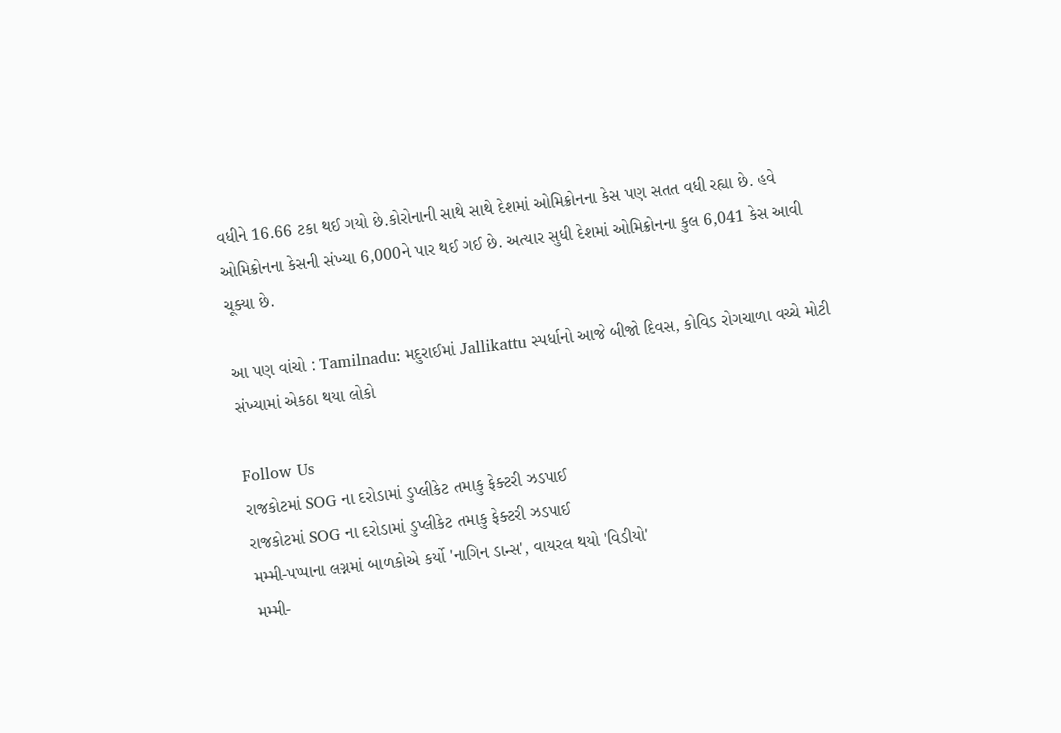વધીને 16.66 ટકા થઈ ગયો છે.કોરોનાની સાથે સાથે દેશમાં ઓમિક્રોનના કેસ પણ સતત વધી રહ્યા છે. હવે ઓમિક્રોનના કેસની સંખ્યા 6,000ને પાર થઈ ગઈ છે. અત્યાર સુધી દેશમાં ઓમિક્રોનના કુલ 6,041 કેસ આવી ચૂક્યા છે.

આ પણ વાંચો : Tamilnadu: મદુરાઈમાં Jallikattu સ્પર્ધાનો આજે બીજો દિવસ, કોવિડ રોગચાળા વચ્ચે મોટી સંખ્યામાં એકઠા થયા લોકો

Follow Us
રાજકોટમાં SOG ના દરોડામાં ડુપ્લીકેટ તમાકુ ફેક્ટરી ઝડપાઈ
રાજકોટમાં SOG ના દરોડામાં ડુપ્લીકેટ તમાકુ ફેક્ટરી ઝડપાઈ
મમ્મી-પપ્પાના લગ્નમાં બાળકોએ કર્યો 'નાગિન ડાન્સ', વાયરલ થયો 'વિડીયો'
મમ્મી-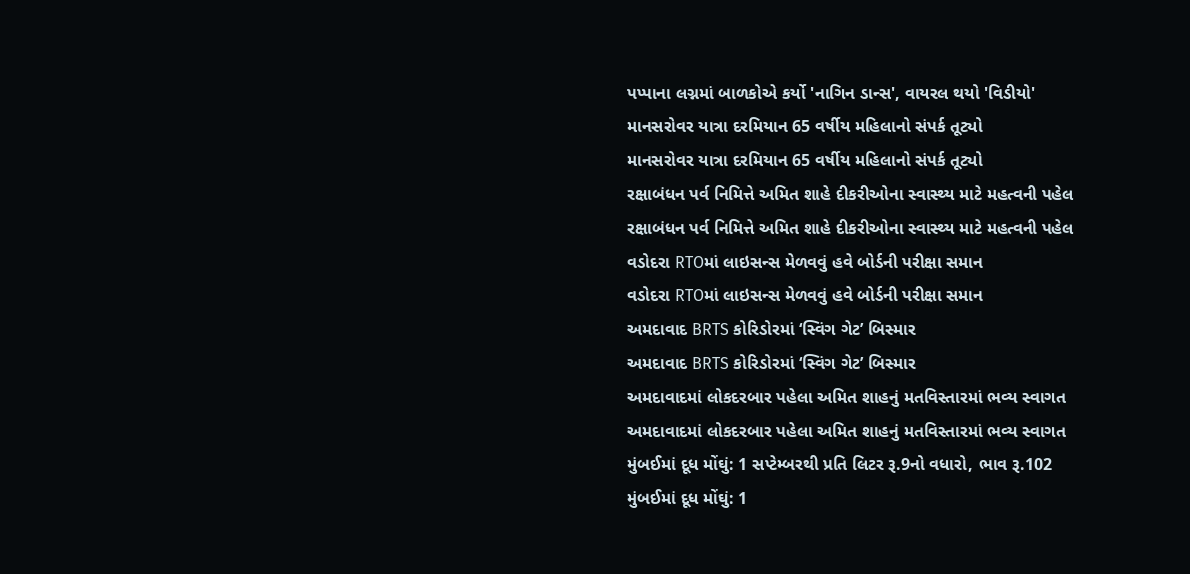પપ્પાના લગ્નમાં બાળકોએ કર્યો 'નાગિન ડાન્સ', વાયરલ થયો 'વિડીયો'
માનસરોવર યાત્રા દરમિયાન 65 વર્ષીય મહિલાનો સંપર્ક તૂટ્યો
માનસરોવર યાત્રા દરમિયાન 65 વર્ષીય મહિલાનો સંપર્ક તૂટ્યો
રક્ષાબંધન પર્વ નિમિત્તે અમિત શાહે દીકરીઓના સ્વાસ્થ્ય માટે મહત્વની પહેલ
રક્ષાબંધન પર્વ નિમિત્તે અમિત શાહે દીકરીઓના સ્વાસ્થ્ય માટે મહત્વની પહેલ
વડોદરા RTOમાં લાઇસન્સ મેળવવું હવે બોર્ડની પરીક્ષા સમાન
વડોદરા RTOમાં લાઇસન્સ મેળવવું હવે બોર્ડની પરીક્ષા સમાન
અમદાવાદ BRTS કોરિડોરમાં ‘સ્વિંગ ગેટ’ બિસ્માર
અમદાવાદ BRTS કોરિડોરમાં ‘સ્વિંગ ગેટ’ બિસ્માર
અમદાવાદમાં લોકદરબાર પહેલા અમિત શાહનું મતવિસ્તારમાં ભવ્ય સ્વાગત
અમદાવાદમાં લોકદરબાર પહેલા અમિત શાહનું મતવિસ્તારમાં ભવ્ય સ્વાગત
મુંબઈમાં દૂધ મોંઘું: 1 સપ્ટેમ્બરથી પ્રતિ લિટર રૂ.9નો વધારો, ભાવ રૂ.102
મુંબઈમાં દૂધ મોંઘું: 1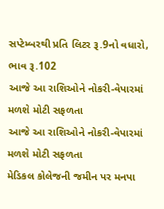સપ્ટેમ્બરથી પ્રતિ લિટર રૂ.9નો વધારો, ભાવ રૂ.102
આજે આ રાશિઓને નોકરી-વેપારમાં મળશે મોટી સફળતા
આજે આ રાશિઓને નોકરી-વેપારમાં મળશે મોટી સફળતા
મેડિકલ કોલેજની જમીન પર મનપા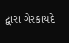દ્વારા ગેરકાયદે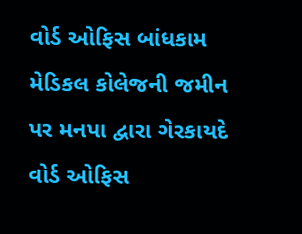વોર્ડ ઓફિસ બાંધકામ
મેડિકલ કોલેજની જમીન પર મનપા દ્વારા ગેરકાયદે વોર્ડ ઓફિસ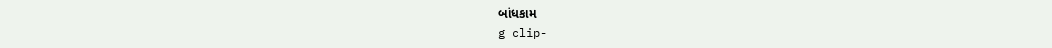બાંધકામ
g clip-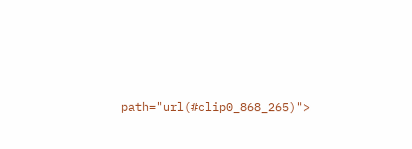path="url(#clip0_868_265)">